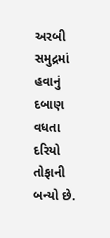અરબી સમુદ્રમાં હવાનું દબાણ વધતા દરિયો તોફાની બન્યો છે.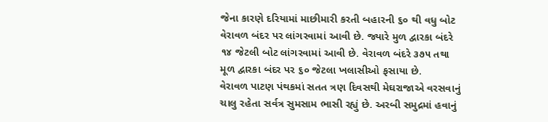જેના કારણે દરિયામાં માછીમારી કરતી બહારની ૬૦ થી વધુ બોટ વેરાવળ બંદર પર લાંગરવામાં આવી છે. જ્યારે મુળ દ્વારકા બંદરે ૧૪ જેટલી બોટ લાંગરવામાં આવી છે. વેરાવળ બંદરે ૩૭૫ તથા મૂળ દ્વારકા બંદર પર ૬૦ જેટલા ખલાસીઓ ફસાયા છે.
વેરાવળ પાટણ પંથકમાં સતત ત્રણ દિવસથી મેઘરાજાએ વરસવાનું ચાલુ રહેતા સર્વત્ર સુમસામ ભાસી રહ્યું છે. અરબી સમુદ્રમાં હવાનું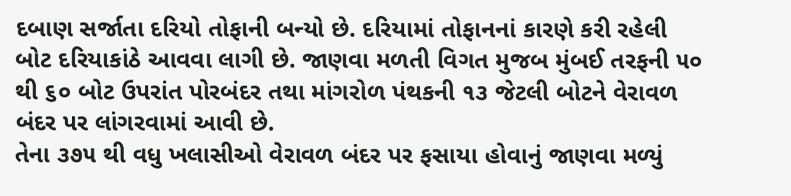દબાણ સર્જાતા દરિયો તોફાની બન્યો છે. દરિયામાં તોફાનનાં કારણે કરી રહેલી બોટ દરિયાકાંઠે આવવા લાગી છે. જાણવા મળતી વિગત મુજબ મુંબઈ તરફની ૫૦ થી ૬૦ બોટ ઉપરાંત પોરબંદર તથા માંગરોળ પંથકની ૧૩ જેટલી બોટને વેરાવળ બંદર પર લાંગરવામાં આવી છે.
તેના ૩૭૫ થી વધુ ખલાસીઓ વેરાવળ બંદર પર ફસાયા હોવાનું જાણવા મળ્યું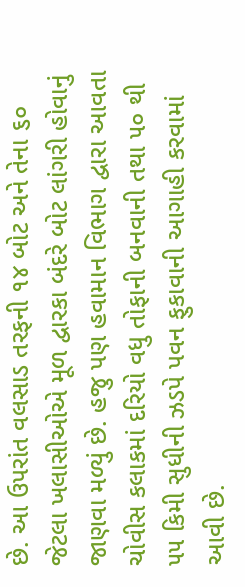છે. આ ઉપરાંત વલસાડ તરફની ૧૪ બોટ અને તેના ૬૦ જેટલા ખલાસીઓએ મૂળ દ્વારકા બંદરે બોટ લાંગરી હોવાનું જાણવા મળ્યું છે. હજુ પણ હવામાન વિભાગ દ્વારા આવતા ચોવીસ કલાકમાં દરિયો વધુ તોફાની બનવાની તથા ૫૦ થી ૫૫ કિમી સુધીની ઝડપે પવન ફુકાવાની આગાહી કરવામાં આવી છે.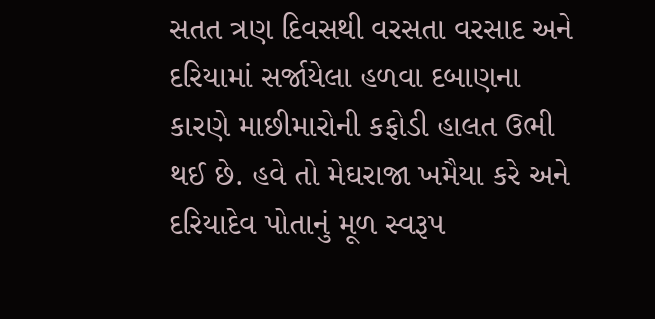સતત ત્રણ દિવસથી વરસતા વરસાદ અને દરિયામાં સર્જાયેલા હળવા દબાણના કારણે માછીમારોની કફોડી હાલત ઉભી થઈ છે. હવે તો મેઘરાજા ખમૈયા કરે અને દરિયાદેવ પોતાનું મૂળ સ્વરૂપ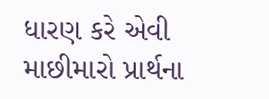ધારણ કરે એવી માછીમારો પ્રાર્થના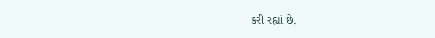કરી રહ્યાં છે.